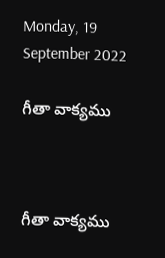Monday, 19 September 2022

గీతా వాక్యము



గీతా వాక్యము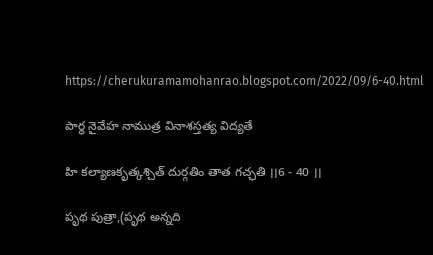https://cherukuramamohanrao.blogspot.com/2022/09/6-40.html

పార్థ నైవేహ నాముత్ర వినాశస్తత్య విద్యతే

హి కల్యాణకృత్కశ్చిత్ దుర్గతిం తాత గచ్ఛతి ।।6 - 40 ।।

పృథ పుత్రా,(పృథ అన్నది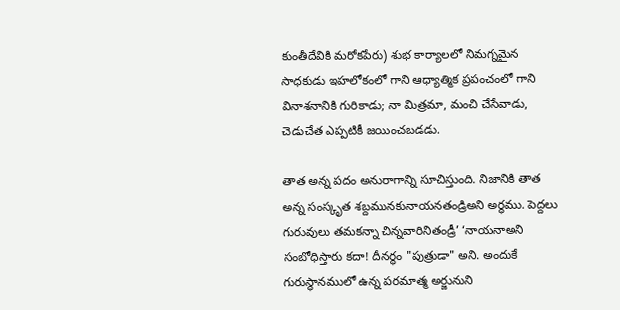కుంతీదేవికి మరోకపేరు) శుభ కార్యాలలో నిమగ్నమైన సాధకుడు ఇహలోకంలో గాని ఆధ్యాత్మిక ప్రపంచంలో గాని వినాశనానికి గురికాడు; నా మిత్రమా, మంచి చేసేవాడు, చెడుచేత ఎప్పటికీ జయించబడడు.

తాత అన్న పదం అనురాగాన్ని సూచిస్తుంది. నిజానికి తాత అన్న సంస్కృత శబ్దమునకునాయనతండ్రిఅని అర్థము. పెద్దలు గురువులు తమకన్నా చిన్నవారినితండ్రీ’ ‘నాయనాఅని సంబోధిస్తారు కదా! దీనర్థం "పుత్రుడా" అని. అందుకే గురుస్థానములో ఉన్న పరమాత్మ అర్జునుని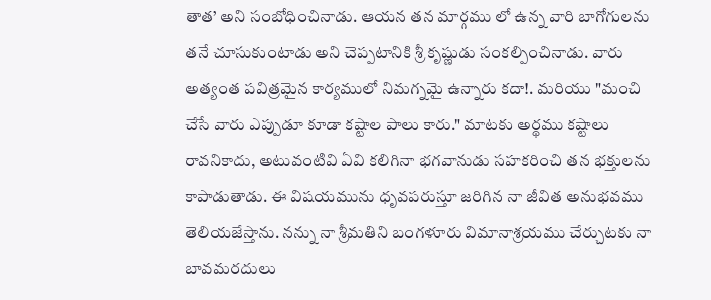తాత’ అని సంబోధించినాడు. ఆయన తన మార్గము లో ఉన్న వారి బాగోగులను తనే చూసుకుంటాడు అని చెప్పటానికి శ్రీ కృష్ణుడు సంకల్పించినాడు. వారు అత్యంత పవిత్రమైన కార్యములో నిమగ్నమై ఉన్నారు కదా!. మరియు "మంచి చేసే వారు ఎప్పుడూ కూడా కష్టాల పాలు కారు." మాటకు అర్థము కష్టాలు రావనికాదు, అటువంటివి ఏవి కలిగినా భగవానుడు సహకరించి తన భక్తులను కాపాడుతాడు. ఈ విషయమును ధృవపరుస్తూ జరిగిన నా జీవిత అనుభవము తెలియజేస్తాను. నన్ను నా శ్రీమతిని బంగళూరు విమానాశ్రయము చేర్చుటకు నా బావమరదులు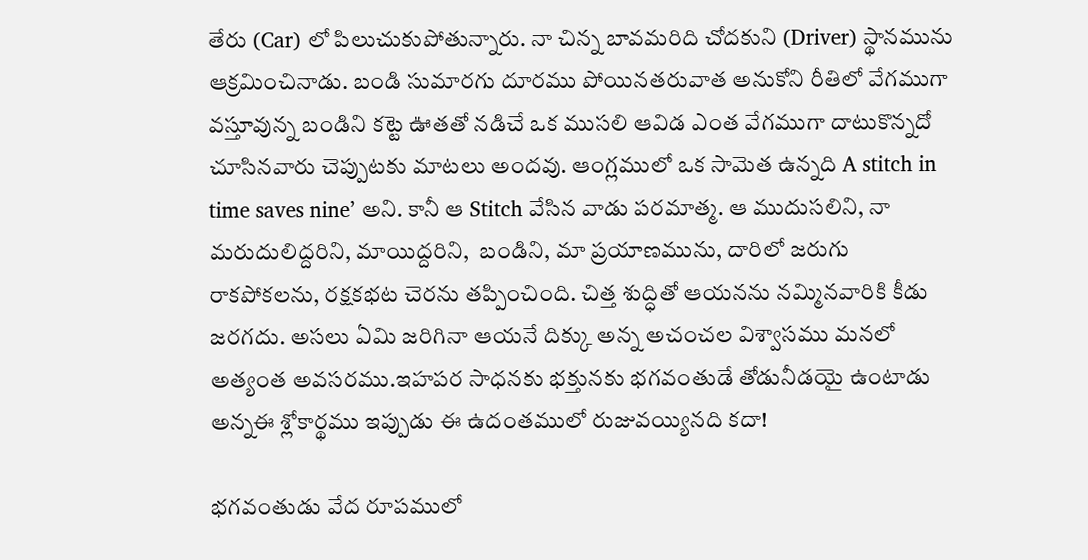తేరు (Car) లో పిలుచుకుపోతున్నారు. నా చిన్న బావమరిది చోదకుని (Driver) స్థానమును ఆక్రమించినాడు. బండి సుమారగు దూరము పోయినతరువాత అనుకోని రీతిలో వేగముగా వస్తూవున్న బండిని కట్టె ఊతతో నడిచే ఒక ముసలి ఆవిడ ఎంత వేగముగా దాటుకొన్నదో చూసినవారు చెప్పుటకు మాటలు అందవు. ఆంగ్లములో ఒక సామెత ఉన్నది A stitch in time saves nine’ అని. కానీ ఆ Stitch వేసిన వాడు పరమాత్మ. ఆ ముదుసలిని, నా మరుదులిద్దరిని, మాయిద్దరిని,  బండిని, మా ప్రయాణమును, దారిలో జరుగు రాకపోకలను, రక్షకభట చెరను తప్పించింది. చిత్త శుద్ధితో ఆయనను నమ్మినవారికి కీడు జరగదు. అసలు ఏమి జరిగినా ఆయనే దిక్కు అన్న అచంచల విశ్వాసము మనలో అత్యంత అవసరము.ఇహపర సాధనకు భక్తునకు భగవంతుడే తోడునీడయై ఉంటాడు అన్నఈ శ్లోకార్థము ఇప్పుడు ఈ ఉదంతములో రుజువయ్యినది కదా!

భగవంతుడు వేద రూపములో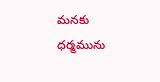మనకు ధర్మమును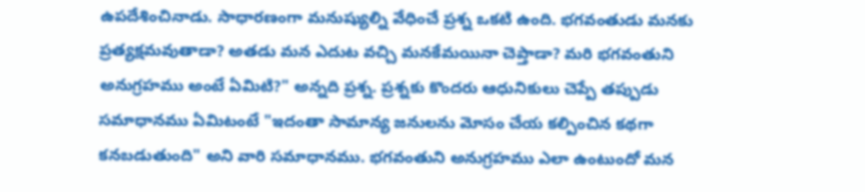ఉపదేశించినాడు. సాధారణంగా మనుష్యుల్ని వేధించే ప్రశ్న ఒకటి ఉంది. భగవంతుడు మనకు ప్రత్యక్షమవుతాడా? అతడు మన ఎదుట వచ్చి మనకేమయినా చెప్తాడా? మరి భగవంతుని అనుగ్రహము అంటే ఏమిటి?" అన్నది ప్రశ్న. ప్రశ్నకు కొందరు ఆధునికులు చెప్పే తప్పుడు సమాధానము ఏమిటంటే "ఇదంతా సామాన్య జనులను మోసం చేయ కల్పించిన కథగా కనబడుతుంది" అని వారి సమాధానము. భగవంతుని అనుగ్రహము ఎలా ఉంటుందో మన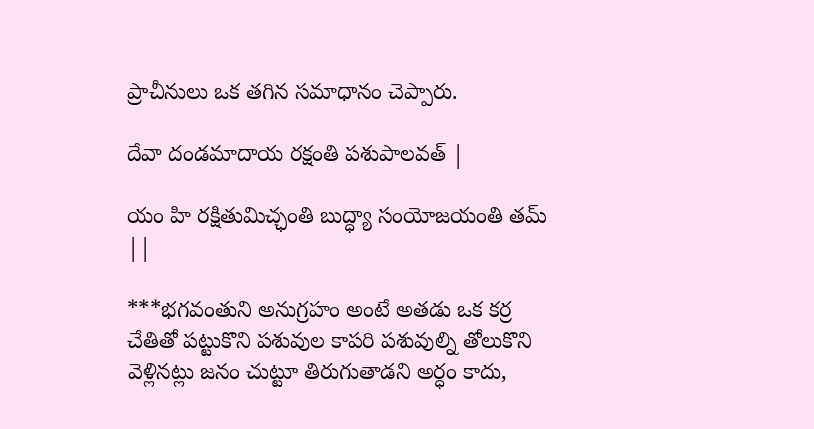ప్రాచీనులు ఒక తగిన సమాధానం చెప్పారు.

దేవా దండమాదాయ రక్షంతి పశుపాలవత్ |

యం హి రక్షితుమిచ్ఛంతి బుద్ధ్యా సంయోజయంతి తమ్ ||

***భగవంతుని అనుగ్రహం అంటే అతడు ఒక కర్ర చేతితో పట్టుకొని పశువుల కాపరి పశువుల్ని తోలుకొని వెళ్లినట్లు జనం చుట్టూ తిరుగుతాడని అర్ధం కాదు,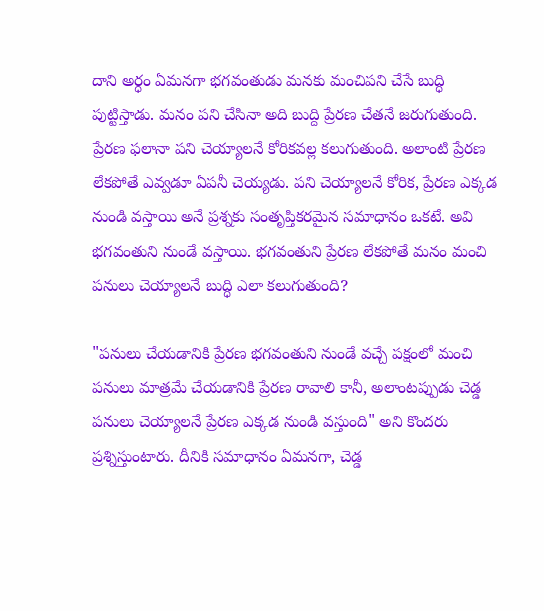దాని అర్ధం ఏమనగా భగవంతుడు మనకు మంచిపని చేసే బుద్ధి పుట్టిస్తాడు. మనం పని చేసినా అది బుద్ది ప్రేరణ చేతనే జరుగుతుంది. ప్రేరణ ఫలానా పని చెయ్యాలనే కోరికవల్ల కలుగుతుంది. అలాంటి ప్రేరణ లేకపోతే ఎవ్వడూ ఏపనీ చెయ్యడు. పని చెయ్యాలనే కోరిక, ప్రేరణ ఎక్కడ నుండి వస్తాయి అనే ప్రశ్నకు సంతృప్తికరమైన సమాధానం ఒకటే. అవి భగవంతుని నుండే వస్తాయి. భగవంతుని ప్రేరణ లేకపోతే మనం మంచి పనులు చెయ్యాలనే బుద్ధి ఎలా కలుగుతుంది?

"పనులు చేయడానికి ప్రేరణ భగవంతుని నుండే వచ్చే పక్షంలో మంచి పనులు మాత్రమే చేయడానికి ప్రేరణ రావాలి కానీ, అలాంటప్పుడు చెడ్డ పనులు చెయ్యాలనే ప్రేరణ ఎక్కడ నుండి వస్తుంది" అని కొందరు ప్రశ్నిస్తుంటారు. దీనికి సమాధానం ఏమనగా, చెడ్డ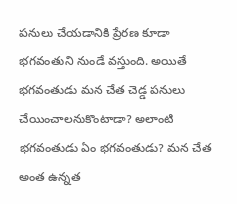పనులు చేయడానికి ప్రేరణ కూడా భగవంతుని నుండే వస్తుంది. అయితే భగవంతుడు మన చేత చెడ్డ పనులు చేయించాలనుకొంటాడా? అలాంటి భగవంతుడు ఏం భగవంతుడు? మన చేత అంత ఉన్నత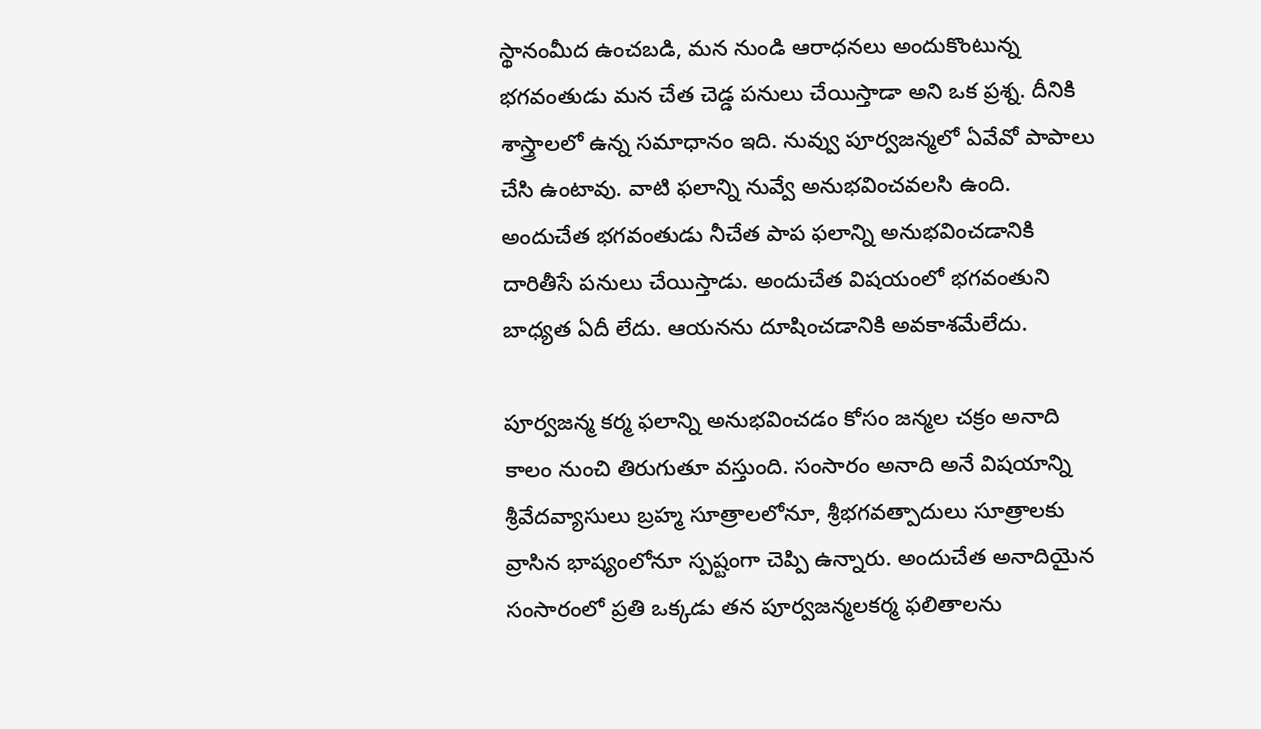స్థానంమీద ఉంచబడి, మన నుండి ఆరాధనలు అందుకొంటున్న భగవంతుడు మన చేత చెడ్డ పనులు చేయిస్తాడా అని ఒక ప్రశ్న. దీనికి శాస్త్రాలలో ఉన్న సమాధానం ఇది. నువ్వు పూర్వజన్మలో ఏవేవో పాపాలు చేసి ఉంటావు. వాటి ఫలాన్ని నువ్వే అనుభవించవలసి ఉంది. అందుచేత భగవంతుడు నీచేత పాప ఫలాన్ని అనుభవించడానికి దారితీసే పనులు చేయిస్తాడు. అందుచేత విషయంలో భగవంతుని బాధ్యత ఏదీ లేదు. ఆయనను దూషించడానికి అవకాశమేలేదు.

పూర్వజన్మ కర్మ ఫలాన్ని అనుభవించడం కోసం జన్మల చక్రం అనాది కాలం నుంచి తిరుగుతూ వస్తుంది. సంసారం అనాది అనే విషయాన్ని శ్రీవేదవ్యాసులు బ్రహ్మ సూత్రాలలోనూ, శ్రీభగవత్పాదులు సూత్రాలకు వ్రాసిన భాష్యంలోనూ స్పష్టంగా చెప్పి ఉన్నారు. అందుచేత అనాదియైన సంసారంలో ప్రతి ఒక్కడు తన పూర్వజన్మలకర్మ ఫలితాలను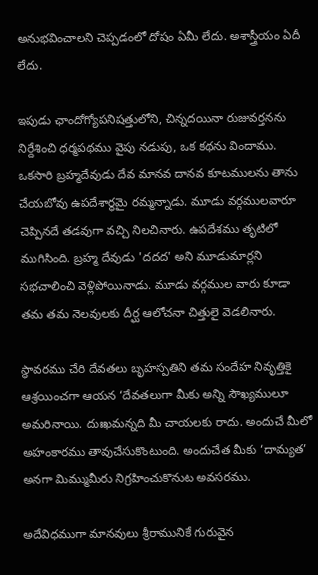అనుభవించాలని చెప్పడంలో దోషం ఏమీ లేదు. అశాస్త్రీయం ఏదీ లేదు.

ఇపుడు ఛాందోగ్యోపనిషత్తులోని, చిన్నదయినా రుజువర్తనను నిర్దేశించి ధర్మపథము వైపు నడుపు, ఒక కథను విందాము. ఒకసారి బ్రహ్మదేవుడు దేవ మానవ దానవ కూటములను తాను చేయబోవు ఉపదేశార్థమై రమ్మన్నాడు. మూడు వర్గములవారూ చెప్పినదే తడవుగా వచ్చి నిలచినారు. ఉపదేశము తృటిలో ముగిసింది. బ్రహ్మ దేవుడు 'దదద' అని మూడుమార్లని సభచాలించి వెళ్లిపోయినాడు. మూడు వర్గముల వారు కూడా తమ తమ నెలవులకు దీర్ఘ ఆలోచనా చిత్తులై వెడలినారు.

స్థావరము చేరి దేవతలు బృహస్పతిని తమ సందేహ నివృత్తికై ఆశ్రయించగా ఆయన ‘దేవతలుగా మీకు అన్ని సౌఖ్యములూ అమరినాయి. దుఃఖమన్నది మీ చాయలకు రాదు. అందుచే మీలో అహంకారము తావుచేసుకొంటుంది. అందుచేత మీకు ‘దామ్యత’ అనగా మిమ్ముమీరు నిగ్రహించుకొనుట అవసరము.

అదేవిధముగా మానవులు శ్రీరామునికే గురువైన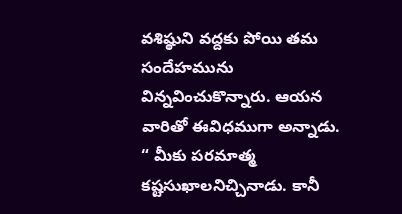వశిష్ఠుని వద్దకు పోయి తమ సందేహమును విన్నవించుకొన్నారు. ఆయన  వారితో ఈవిధముగా అన్నాడు. “ మీకు పరమాత్మ కష్టసుఖాలనిచ్చినాడు. కానీ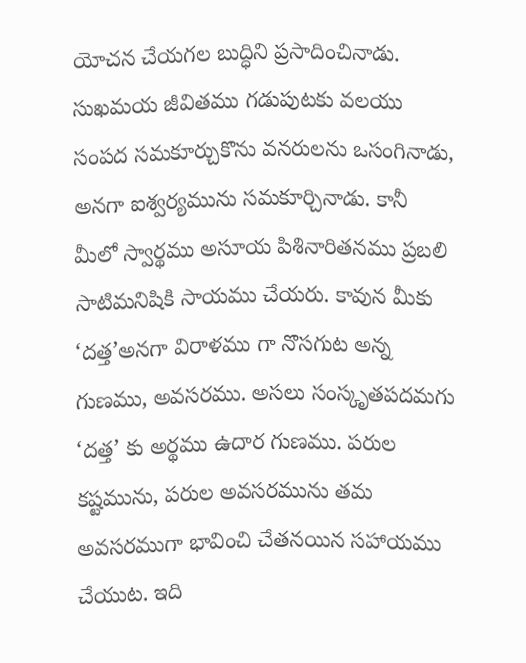యోచన చేయగల బుద్ధిని ప్రసాదించినాడు. సుఖమయ జీవితము గడుపుటకు వలయు సంపద సమకూర్చుకొను వనరులను ఒసంగినాడు, అనగా ఐశ్వర్యమును సమకూర్చినాడు. కానీ మీలో స్వార్థము అసూయ పిశినారితనము ప్రబలి సాటిమనిషికి సాయము చేయరు. కావున మీకు ‘దత్త’అనగా విరాళము గా నొసగుట అన్న గుణము, అవసరము. అసలు సంస్కృతపదమగు ‘దత్త’ కు అర్థము ఉదార గుణము. పరుల కష్టమును, పరుల అవసరమును తమ అవసరముగా భావించి చేతనయిన సహాయము చేయుట. ఇది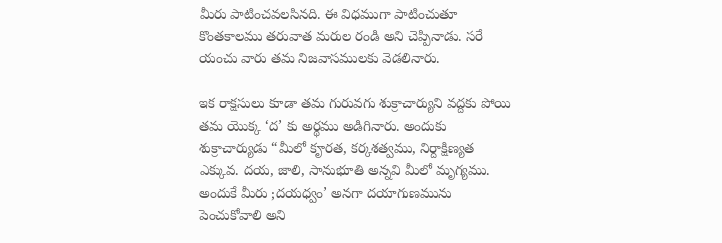మీరు పాటించవలసినది. ఈ విధముగా పాటించుతూ కొంతకాలము తరువాత మరుల రండి అని చెప్పినాడు. సరే యంచు వారు తమ నిజవాసములకు వెడలినారు.

ఇక రాక్షసులు కూడా తమ గురువగు శుక్రాచార్యుని వద్దకు పోయి తమ యొక్క ‘ద’ కు అర్థము అడిగినారు. అందుకు శుక్రాచార్యుడు “మీలో కౄరత, కర్కశత్వము, నిర్దాక్షిణ్యత ఎక్కువ. దయ, జాలి, సానుభూతి అన్నవి మీలో మృగ్యము. అందుకే మీరు ;దయధ్వం’ అనగా దయాగుణమును పెంచుకోవాలి అని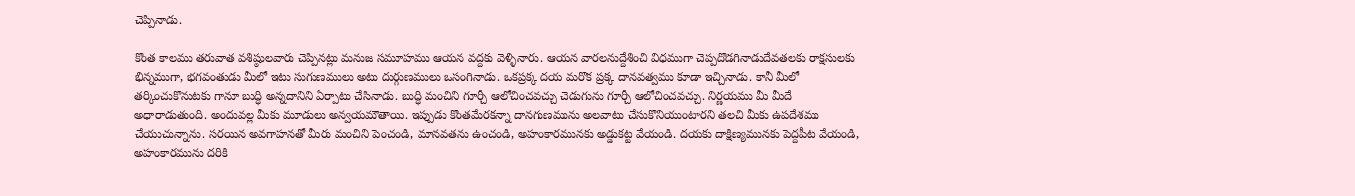చెప్పినాడు.

కొంత కాలము తరువాత వశిష్ఠులవారు చెప్పినట్లు మనుజ సమూహము ఆయన వద్దకు వెళ్ళినారు. ఆయన వారలనుద్దేశించి విధముగా చెప్పదొడగినాడుదేవతలకు రాక్షసులకు భిన్నముగా, భగవంతుడు మీలో ఇటు సుగుణములు అటు దుర్గుణములు ఒసంగినాడు. ఒకప్రక్క దయ మరొక ప్రక్క దానవత్వము కూడా ఇచ్చినాడు. కానీ మీలో తర్కించుకొనుటకు గానూ బుద్ధి అన్నదానిని ఏర్పాటు చేసినాడు. బుద్ధి మంచిని గూర్చీ ఆలోచించవచ్చు చెడుగును గూర్చీ ఆలోచించవచ్చు. నిర్ణయము మీ మీదే అధారాడుతుంది. అందువల్ల మీకు మూడులు అన్వయమౌతాయి. ఇప్పుడు కొంతమేరకన్నా దానగుణమును అలవాటు చేసుకొనియుంటారని తలచి మీకు ఉపదేశము చేయుచున్నాను. సరయిన అవగాహనతో మీరు మంచిని పెంచండి, మానవతను ఉంచండి, అహంకారమునకు అడ్డుకట్ట వేయండి. దయకు దాక్షిణ్యమునకు పెద్దపీట వేయండి, అహంకారమును దరికి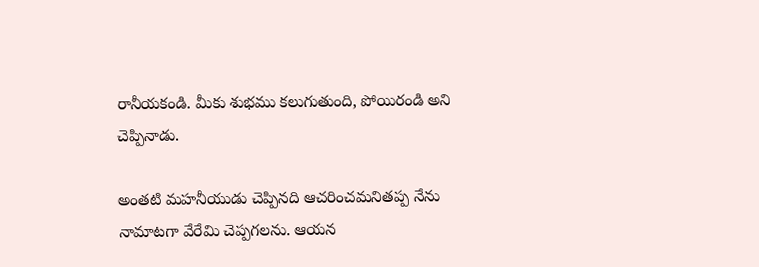రానీయకండి. మీకు శుభము కలుగుతుంది, పోయిరండి అని చెప్పినాడు.

అంతటి మహనీయుడు చెప్పినది ఆచరించమనితప్ప నేను నామాటగా వేరేమి చెప్పగలను. ఆయన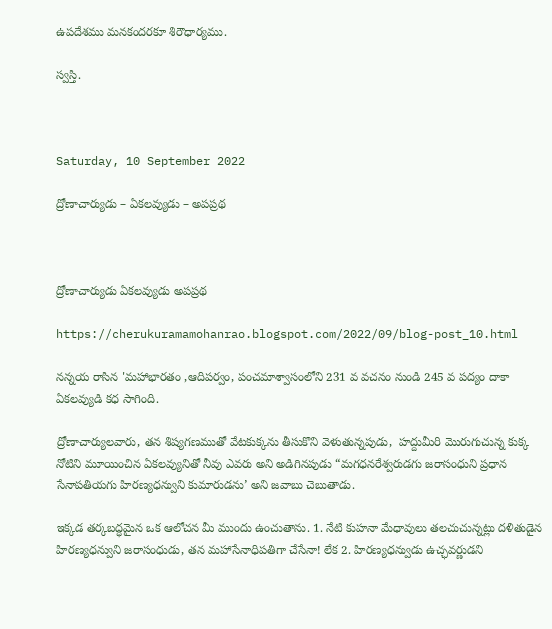ఉపదేశము మనకందరకూ శిరౌధార్యము.

స్వస్తి.



Saturday, 10 September 2022

ద్రోణాచార్యుడు – ఏకలవ్యుడు – అపప్రథ



ద్రోణాచార్యుడు ఏకలవ్యుడు అపప్రథ

https://cherukuramamohanrao.blogspot.com/2022/09/blog-post_10.html

నన్నయ రాసిన 'మహాభారతం ,ఆదిపర్వం, పంచమాశ్వాసంలోని 231 వ వచనం నుండి 245 వ పద్యం దాకా ఏకలవ్యుడి కధ సాగింది.

ద్రోణాచార్యులవారు, తన శిష్యగణముతో వేటకుక్కను తీసుకొని వెళుతున్నపుడు,  హద్దుమీరి మొరుగుచున్న కుక్క నోటిని మూయించిన ఏకలవ్యునితో నీవు ఎవరు అని అడిగినపుడు “మగధనరేశ్వరుడగు జరాసంధుని ప్రధాన సేనాపతియగు హిరణ్యధన్వుని కుమారుడను’ అని జవాబు చెబుతాడు.

ఇక్కడ తర్కబద్ధమైన ఒక ఆలోచన మీ ముందు ఉంచుతాను. 1. నేటి కుహనా మేధావులు తలచుచున్నట్లు దళితుడైన హిరణ్యధన్వుని జరాసంధుడు, తన మహాసేనాధిపతిగా చేసేనా! లేక 2. హిరణ్యధన్వుడు ఉచ్ఛవర్ణుడని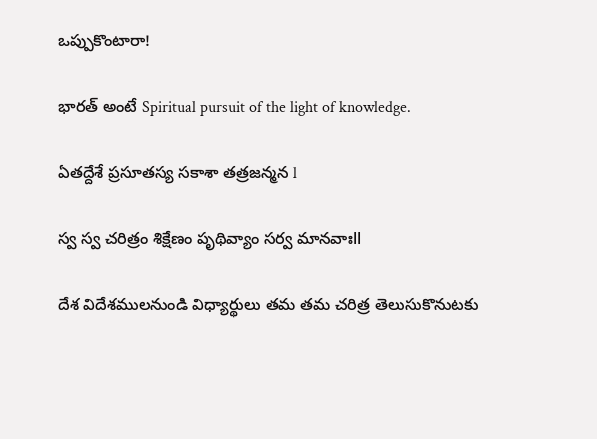ఒప్పుకొంటారా!

భారత్ అంటే Spiritual pursuit of the light of knowledge.

ఏతద్దేశే ప్రసూతస్య సకాశా తత్రజన్మన l

స్వ స్వ చరిత్రం శిక్షేణం పృథివ్యాం సర్వ మానవాఃll

దేశ విదేశములనుండి విధ్యార్థులు తమ తమ చరిత్ర తెలుసుకొనుటకు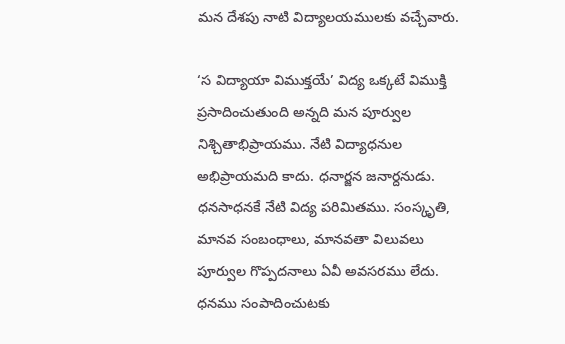మన దేశపు నాటి విద్యాలయములకు వచ్చేవారు.

‘స విద్యాయా విముక్తయే’ విద్య ఒక్కటే విముక్తి ప్రసాదించుతుంది అన్నది మన పూర్వుల నిశ్చితాభిప్రాయము. నేటి విద్యాధనుల అభిప్రాయమది కాదు. ధనార్జన జనార్దనుడు. ధనసాధనకే నేటి విద్య పరిమితము. సంస్కృతి, మానవ సంబంధాలు, మానవతా విలువలు పూర్వుల గొప్పదనాలు ఏవీ అవసరము లేదు. ధనము సంపాదించుటకు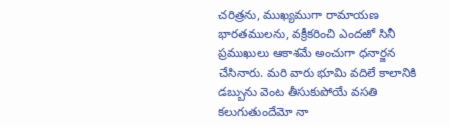చరిత్రను, ముఖ్యముగా రామాయణ భారతములను, వక్రీకరించి ఎందఱో సినీ ప్రముఖులు ఆకాశమే అంచుగా ధనార్జన చేసినారు. మరి వారు భూమి వదిలే కాలానికి డబ్బును వెంట తీసుకుపోయే వసతి కలుగుతుందేమో నా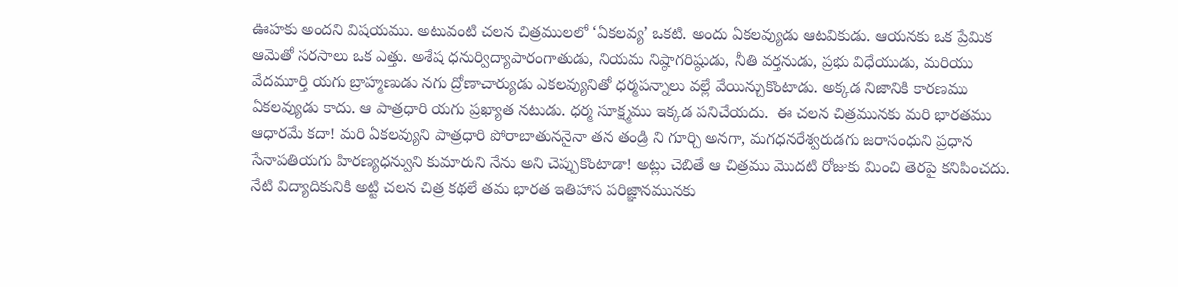ఊహకు అందని విషయము. అటువంటి చలన చిత్రములలో ‘ఏకలవ్య’ ఒకటి. అందు ఏకలవ్యుడు ఆటవికుడు. ఆయనకు ఒక ప్రేమిక ఆమెతో సరసాలు ఒక ఎత్తు. అశేష ధనుర్విద్యాపారంగాతుడు, నియమ నిష్ఠాగరిష్ఠుడు, నీతి వర్తనుడు, ప్రభు విధేయుడు, మరియు వేదమూర్తి యగు బ్రాహ్మణుడు నగు ద్రోణాచార్యుడు ఎకలవ్యునితో ధర్మపన్నాలు వల్లే వేయిన్చుకొంటాడు. అక్కడ నిజానికి కారణము ఏకలవ్యుడు కాదు. ఆ పాత్రధారి యగు ప్రఖ్యాత నటుడు. ధర్మ సూక్ష్మము ఇక్కడ పనిచేయదు.  ఈ చలన చిత్రమునకు మరి భారతము ఆధారమే కదా! మరి ఏకలవ్యుని పాత్రధారి పోరాబాతుననైనా తన తండ్రి ని గూర్చి అనగా, మగధనరేశ్వరుడగు జరాసంధుని ప్రధాన సేనాపతియగు హిరణ్యధన్వుని కుమారుని నేను అని చెప్పుకొంటాడా! అట్లు చెబితే ఆ చిత్రము మొదటి రోజుకు మించి తెరపై కనిపించదు. నేటి విద్యాదికునికి అట్టి చలన చిత్ర కథలే తమ భారత ఇతిహాస పరిజ్ఞానమునకు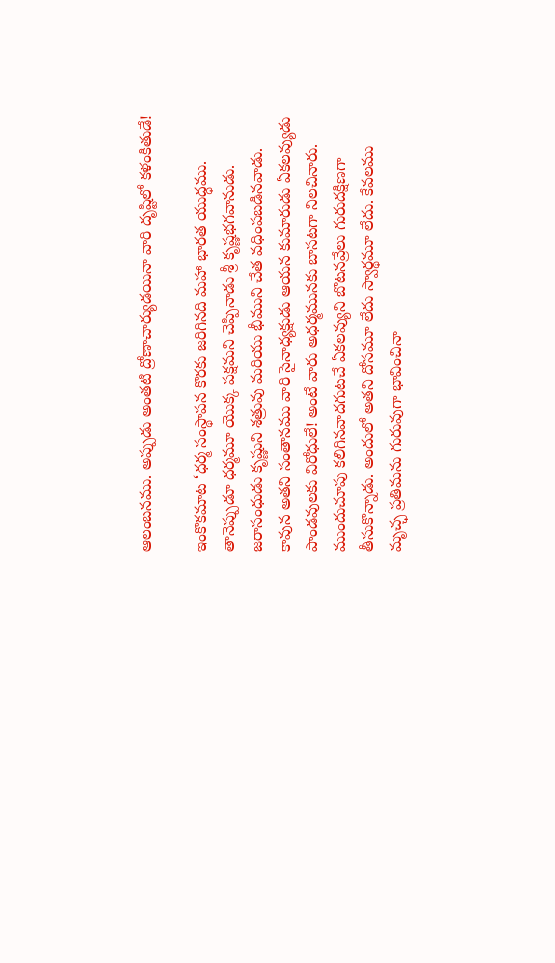ఆలంబనము. అప్పుడు అంతటి ద్రోణాచార్యుడయినా వారి దృష్టిలో కళంకితుడే!

ఇంకొకమాట ‘ధర్మ సంస్థాపన కొరకు జరిగినది మహా భారత యుద్ధము. తానెప్పుడూ ధర్మమూ యొక్క పక్షమని చెప్పినాడు శ్రీ కృష్ణభగవానుడు. జరాసంధుడు కృష్ణుని శత్రువు మరియు భీముని చేత వధింపబడినవాడు. కావున అతని సంతానము వారి సైనాధ్యక్షుడు ఆయన కుమారుడు ఏకలవ్యుడు పాండవులకు విరోధులే! అంటే వారు అధర్మమునకు బాసటగా నిలచినారు. ముందుచూపు కలిగినవాదగుటచే ఏకలవ్యుని బొటనవ్రేలు గురుదక్షిణగా తీసుకొన్నాడు. అందులో అతని దోసమూ లేదు స్వార్థమూ లేదు. కేవలము మృచ్ఛ ప్రతిమను గురువుగా భావించినా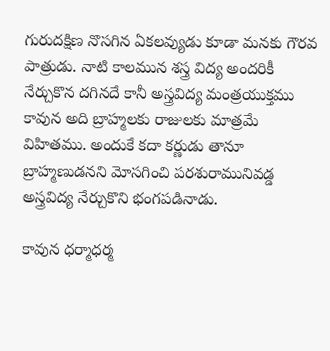గురుదక్షిణ నొసగిన ఏకలవ్యుడు కూడా మనకు గౌరవ పాత్రుడు. నాటి కాలమున శస్త్ర విద్య అందరికీ నేర్చుకొన దగినదే కానీ అస్త్రవిద్య మంత్రయుక్తము కావున అది బ్రాహ్మలకు రాజులకు మాత్రమే విహితము. అందుకే కదా కర్ణుడు తానూ బ్రాహ్మణుడనని మోసగించి పరశురామునివడ్డ అస్త్రవిద్య నేర్చుకొని భంగపడినాడు.

కావున ధర్మాధర్మ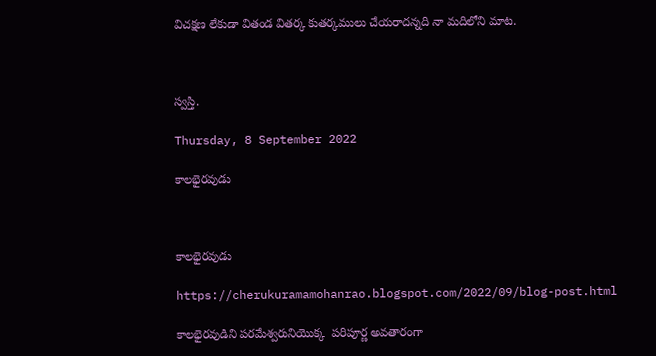విచక్షణ లేకుడా వితండ వితర్క కుతర్కములు చేయరాదన్నది నా మదిలోని మాట.



స్వస్తి.

Thursday, 8 September 2022

కాలభైరవుడు



కాలభైరవుడు

https://cherukuramamohanrao.blogspot.com/2022/09/blog-post.html

కాలభైరవుడిని పరమేశ్వరునియొక్క  పరిపూర్ణ అవతారంగా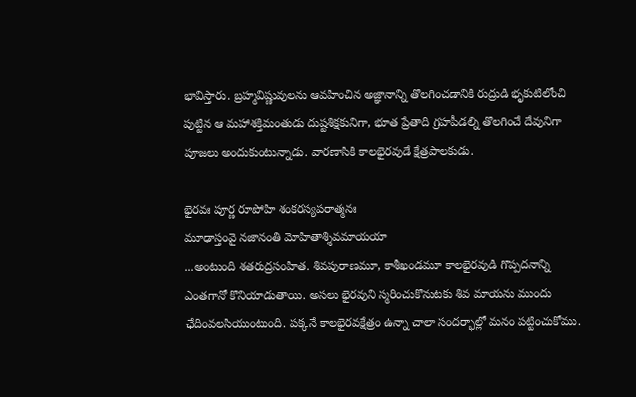భావిస్తారు. బ్రహ్మవిష్ణువులను ఆవహించిన అజ్ఞానాన్ని తొలగించడానికి రుద్రుడి భృకుటిలోంచి పుట్టిన ఆ మహాశక్తిమంతుడు దుష్టశిక్షకునిగా, భూత ప్రేతాది గ్రహపీడల్ని తొలగించే దేవునిగా పూజలు అందుకుంటున్నాడు. వారణాసికి కాలభైరవుడే క్షేత్రపాలకుడు.

భైరవః పూర్ణ రూపోహి శంకరస్యపరాత్మనః
మూఢాస్తంవై నజానంతి మోహితాశ్శివమాయయా
...అంటుంది శతరుద్రసంహిత. శివపురాణమూ, కాశీఖండమూ కాలభైరవుడి గొప్పదనాన్ని ఎంతగానో కొనియాడుతాయి. అసలు భైరవుని స్మరించుకొనుటకు శివ మాయను ముందు ఛేదింవలసియుంటుంది. పక్కనే కాలభైరవక్షేత్రం ఉన్నా చాలా సందర్భాల్లో మనం పట్టించుకోము.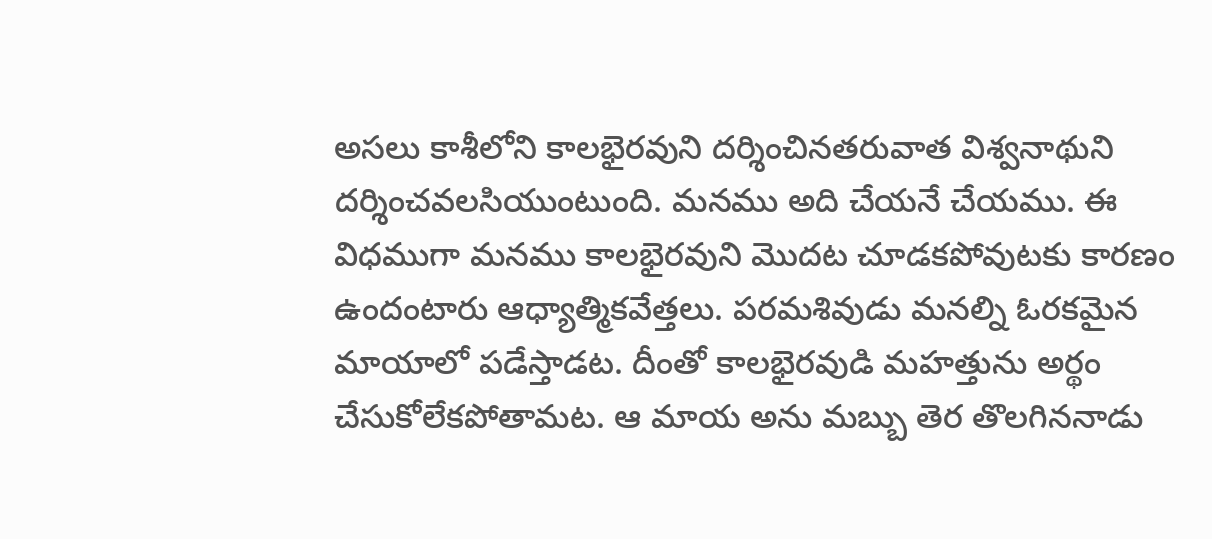అసలు కాశీలోని కాలభైరవుని దర్శించినతరువాత విశ్వనాథుని దర్శించవలసియుంటుంది. మనము అది చేయనే చేయము. ఈ విధముగా మనము కాలభైరవుని మొదట చూడకపోవుటకు కారణం ఉందంటారు ఆధ్యాత్మికవేత్తలు. పరమశివుడు మనల్ని ఓరకమైన మాయాలో పడేస్తాడట. దీంతో కాలభైరవుడి మహత్తును అర్థం చేసుకోలేకపోతామట. ఆ మాయ అను మబ్బు తెర తొలగిననాడు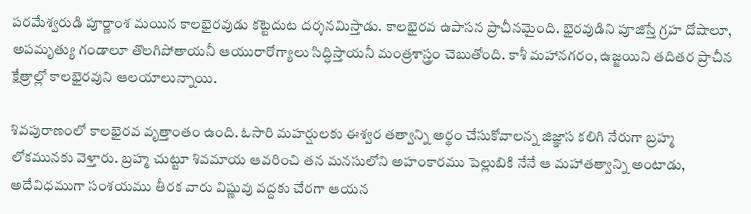పరమేశ్వరుడి పూర్ణాంశ మయిన కాలభైరవుడు కట్టెదుట దర్శనమిస్తాడు. కాలభైరవ ఉపాసన ప్రాచీనమైంది. భైరవుడిని పూజిస్తే గ్రహ దోషాలూ, అపమృత్యు గండాలూ తొలగిపోతాయనీ ఆయురారోగ్యాలు సిద్ధిస్తాయనీ మంత్రశాస్త్రం చెబుతోంది. కాశీ మహానగరం, ఉజ్జయిని తదితర ప్రాచీన క్షేత్రాల్లో కాలభైరవుని ఆలయాలున్నాయి.

శివపురాణంలో కాలభైరవ వృత్తాంతం ఉంది. ఓసారి మహర్షులకు ఈశ్వర తత్వాన్ని అర్థం చేసుకోవాలన్న జిజ్ఞాస కలిగి నేరుగా బ్రహ్మ లోకమునకు వెళ్తారు. బ్రహ్మ చుట్టూ శివమాయ ఆవరించి తన మనసులోని అహంకారము పెల్లుబికి నేనే ఆ మహాతత్వాన్ని అంటాడు, అదేవిధముగా సంశయము తీరక వారు విష్ణువు వద్దకు చేరగా ఆయన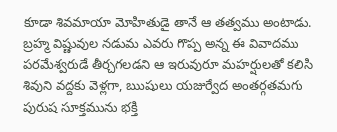కూడా శివమాయా మోహితుడై తానే ఆ తత్వము అంటాడు. బ్రహ్మ విష్ణువుల నడుమ ఎవరు గొప్ప అన్న ఈ వివాదము పరమేశ్వరుడే తీర్చగలడని ఆ ఇరువురూ మహర్షులతో కలిసి శివుని వద్దకు వెళ్లగా, ఋషులు యజుర్వేద అంతర్గతమగు పురుష సూక్తమును భక్తి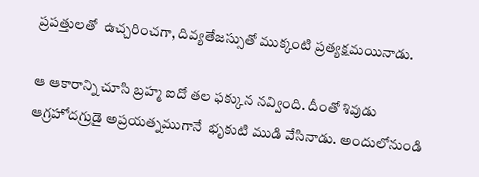ప్రపత్తులతో  ఉచ్చరించగా, దివ్యతేజస్సుతో ముక్కంటి ప్రత్యక్షమయినాడు.

ఆ ఆకారాన్ని చూసి బ్రహ్మ ఐదో తల ఫక్కున నవ్వింది. దీంతో శివుడు ఆగ్రహోదగ్రుడై అప్రయత్నముగానే  భృకుటి ముడి వేసినాడు. అందులోనుండి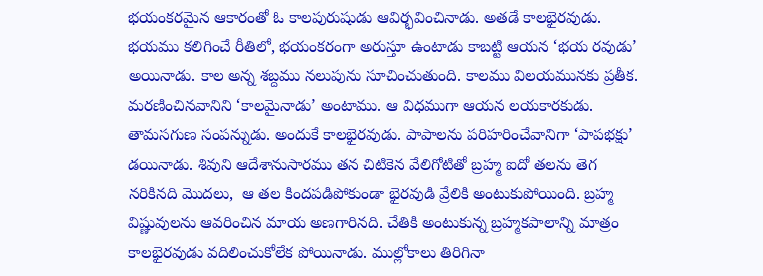భయంకరమైన ఆకారంతో ఓ కాలపురుషుడు ఆవిర్భవించినాడు. అతడే కాలభైరవుడు. భయము కలిగించే రీతిలో, భయంకరంగా అరుస్తూ ఉంటాడు కాబట్టి ఆయన ‘భయ రవుడు’ అయినాడు. కాల అన్న శబ్దము నలుపును సూచించుతుంది. కాలము విలయమునకు ప్రతీక. మరణించినవానిని ‘కాలమైనాడు’ అంటాము. ఆ విధముగా ఆయన లయకారకుడు. తామసగుణ సంపన్నుడు. అందుకే కాలభైరవుడు. పాపాలను పరిహరించేవానిగా ‘పాపభక్షు’ డయినాడు. శివుని ఆదేశానుసారము తన చిటికెన వేలిగోటితో బ్రహ్మ ఐదో తలను తెగ నరికినది మొదలు,  ఆ తల కిందపడిపోకుండా భైరవుడి వ్రేలికి అంటుకుపోయింది. బ్రహ్మ విష్ణువులను ఆవరించిన మాయ అణగారినది. చేతికి అంటుకున్న బ్రహ్మకపాలాన్ని మాత్రం కాలభైరవుడు వదిలించుకోలేక పోయినాడు. ముల్లోకాలు తిరిగినా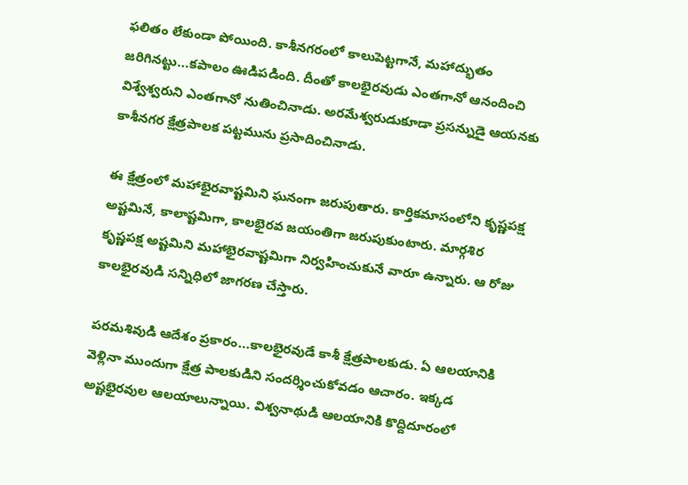ఫలితం లేకుండా పోయింది. కాశీనగరంలో కాలుపెట్టగానే, మహాద్భుతం జరిగినట్టు...కపాలం ఊడిపడింది. దీంతో కాలభైరవుడు ఎంతగానో ఆనందించి విశ్వేశ్వరుని ఎంతగానో నుతించినాడు. అరమేశ్వరుడుకూడా ప్రసన్నుడై ఆయనకు కాశీనగర క్షేత్రపాలక పట్టమును ప్రసాదించినాడు.

ఈ క్షేత్రంలో మహాభైరవాష్టమిని ఘనంగా జరుపుతారు. కార్తికమాసంలోని కృష్ణపక్ష అష్టమినే, కాలాష్టమిగా, కాలభైరవ జయంతిగా జరుపుకుంటారు. మార్గశిర కృష్ణపక్ష అష్టమిని మహాభైరవాష్టమిగా నిర్వహించుకునే వారూ ఉన్నారు. ఆ రోజు కాలభైరవుడి సన్నిధిలో జాగరణ చేస్తారు.

పరమశివుడి ఆదేశం ప్రకారం...కాలభైరవుడే కాశీ క్షేత్రపాలకుడు. ఏ ఆలయానికి వెళ్లినా ముందుగా క్షేత్ర పాలకుడిని సందర్శించుకోవడం ఆచారం. ఇక్కడ అష్టభైరవుల ఆలయాలున్నాయి. విశ్వనాథుడి ఆలయానికి కొద్దిదూరంలో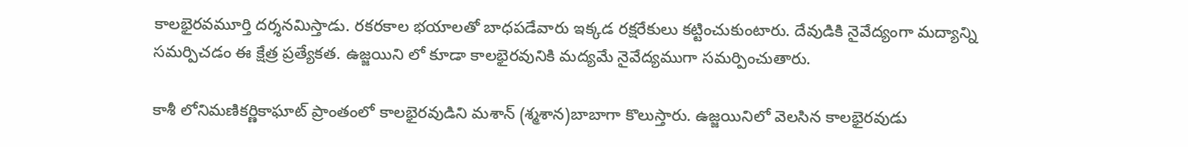కాలభైరవమూర్తి దర్శనమిస్తాడు. రకరకాల భయాలతో బాధపడేవారు ఇక్కడ రక్షరేకులు కట్టించుకుంటారు. దేవుడికి నైవేద్యంగా మద్యాన్ని సమర్పిచడం ఈ క్షేత్ర ప్రత్యేకత. ఉజ్జయిని లో కూడా కాలభైరవునికి మద్యమే నైవేద్యముగా సమర్పించుతారు.

కాశీ లోనిమణికర్ణికాఘాట్‌ ప్రాంతంలో కాలభైరవుడిని మశాన్‌ (శ్మశాన)బాబాగా కొలుస్తారు. ఉజ్జయినిలో వెలసిన కాలభైరవుడు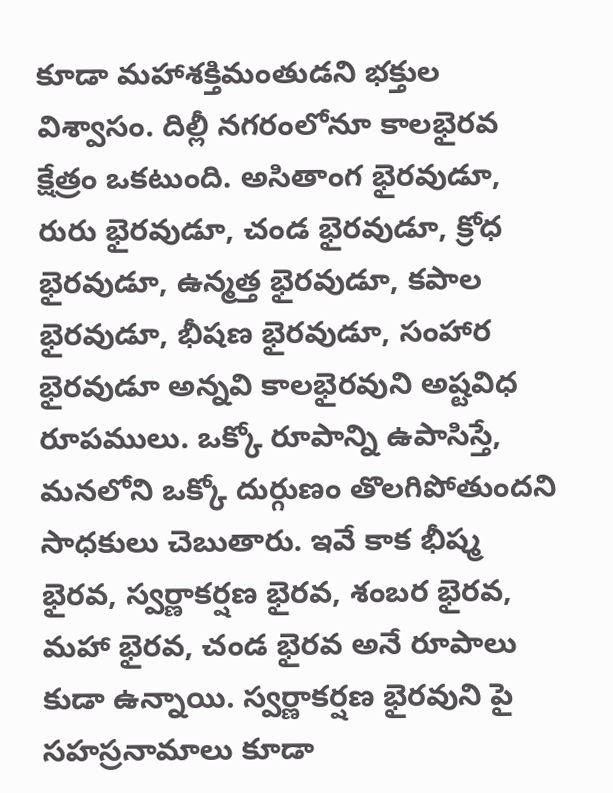కూడా మహాశక్తిమంతుడని భక్తుల విశ్వాసం. దిల్లీ నగరంలోనూ కాలభైరవ క్షేత్రం ఒకటుంది. అసితాంగ భైరవుడూ, రురు భైరవుడూ, చండ భైరవుడూ, క్రోధ భైరవుడూ, ఉన్మత్త భైరవుడూ, కపాల భైరవుడూ, భీషణ భైరవుడూ, సంహార భైరవుడూ అన్నవి కాలభైరవుని అష్టవిధ రూపములు. ఒక్కో రూపాన్ని ఉపాసిస్తే, మనలోని ఒక్కో దుర్గుణం తొలగిపోతుందని సాధకులు చెబుతారు. ఇవే కాక భీష్మ భైరవ, స్వర్ణాకర్షణ భైరవ, శంబర భైరవ, మహా భైరవ, చండ భైరవ అనే రూపాలు కుడా ఉన్నాయి. స్వర్ణాకర్షణ భైరవుని పై సహస్రనామాలు కూడా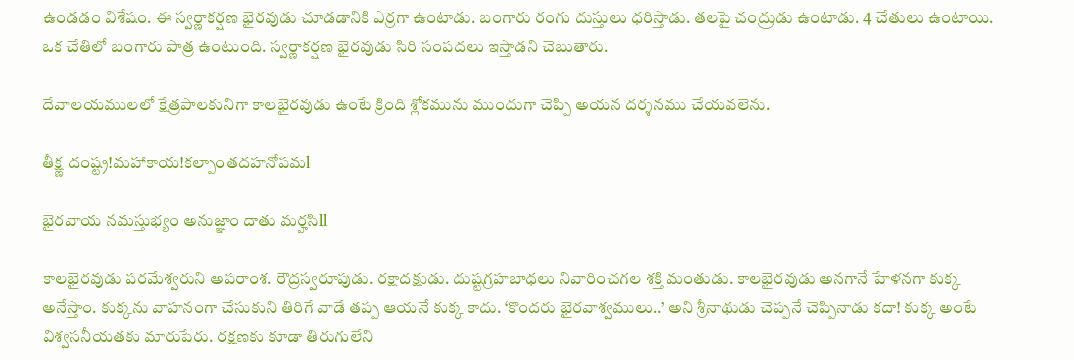ఉండడం విశేషం. ఈ స్వర్ణాకర్షణ భైరవుడు చూడడానికి ఎర్రగా ఉంటాడు. బంగారు రంగు దుస్తులు ధరిస్తాడు. తలపై చంద్రుడు ఉంటాడు. 4 చేతులు ఉంటాయి. ఒక చేతిలో బంగారు పాత్ర ఉంటుంది. స్వర్ణాకర్షణ భైరవుడు సిరి సంపదలు ఇస్తాడని చెబుతారు.

దేవాలయములలో క్షేత్రపాలకునిగా కాలభైరవుడు ఉంటే క్రింది శ్లోకమును ముందుగా చెప్పి అయన దర్శనము చేయవలెను.

తీక్ష్ణ దంష్ట్ర!మహాకాయ!కల్పాంతదహనోపమl

భైరవాయ నమస్తుభ్యం అనుజ్ఞాం దాతు మర్హసిll

కాలభైరవుడు పరమేశ్వరుని అపరాంశ. రౌద్రస్వరూపుడు. రక్షాదక్షుడు. దుష్టగ్రహబాధలు నివారించగల శక్తి మంతుడు. కాలభైరవుడు అనగానే హేళనగా కుక్క అనేస్తాం. కుక్కను వాహనంగా చేసుకుని తిరిగే వాడే తప్ప ఆయనే కుక్క కాదు. ‘కొందరు భైరవాశ్వములు..’ అని శ్రీనాథుడు చెప్పనే చెప్పినాడు కదా! కుక్క అంటే విశ్వసనీయతకు మారుపేరు. రక్షణకు కూడా తిరుగులేని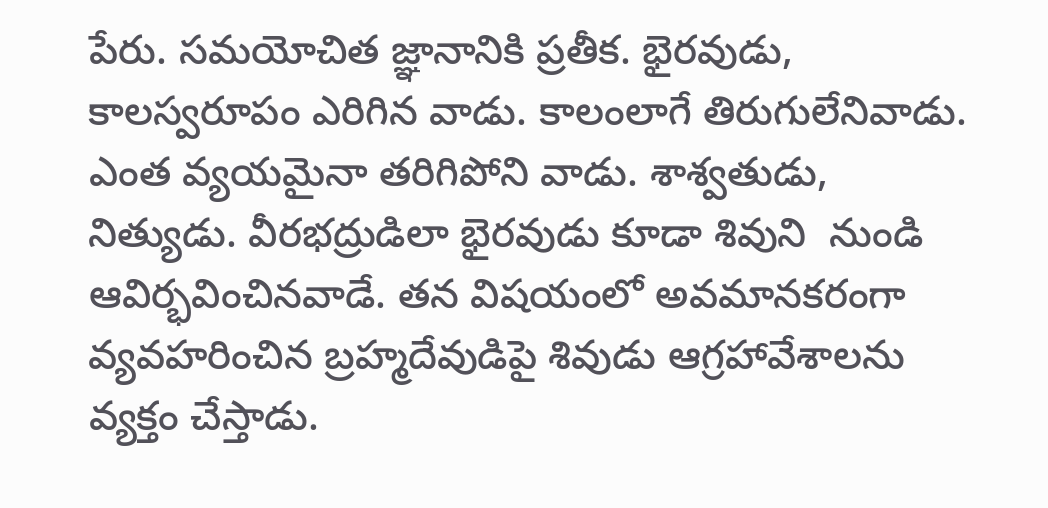పేరు. సమయోచిత జ్ఞానానికి ప్రతీక. భైరవుడు, కాలస్వరూపం ఎరిగిన వాడు. కాలంలాగే తిరుగులేనివాడు. ఎంత వ్యయమైనా తరిగిపోని వాడు. శాశ్వతుడు, నిత్యుడు. వీరభద్రుడిలా భైరవుడు కూడా శివుని  నుండి ఆవిర్భవించినవాడే. తన విషయంలో అవమానకరంగా వ్యవహరించిన బ్రహ్మదేవుడిపై శివుడు ఆగ్రహావేశాలను వ్యక్తం చేస్తాడు.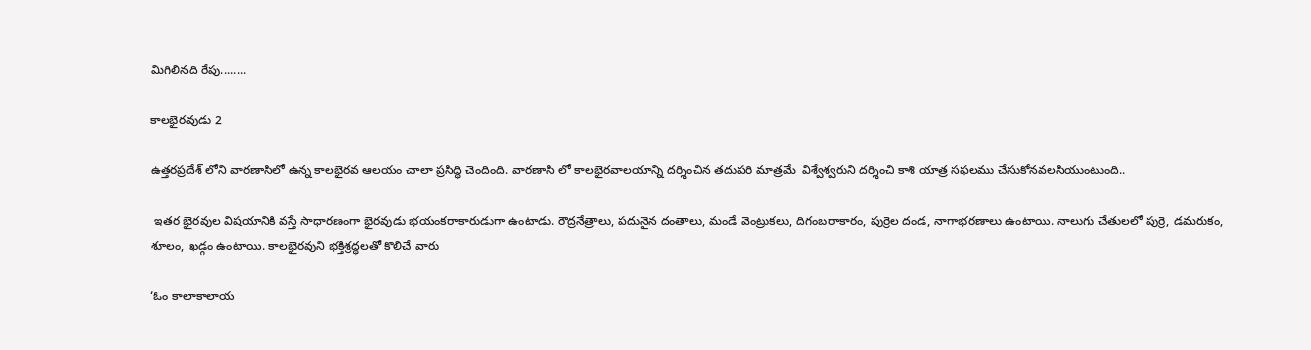మిగిలినది రేపు........

కాలభైరవుడు 2

ఉత్తరప్రదేశ్ లోని వారణాసిలో ఉన్న కాలభైరవ ఆలయం చాలా ప్రసిద్ధి చెందింది. వారణాసి లో కాలభైరవాలయాన్ని దర్శించిన తదుపరి మాత్రమే  విశ్వేశ్వరుని దర్శించి కాశి యాత్ర సఫలము చేసుకోనవలసియుంటుంది..

 ఇతర భైరవుల విషయానికి వస్తే సాధారణంగా భైరవుడు భయంకరాకారుడుగా ఉంటాడు. రౌద్రనేత్రాలు, పదునైన దంతాలు, మండే వెంట్రుకలు, దిగంబరాకారం, పుర్రెల దండ, నాగాభరణాలు ఉంటాయి. నాలుగు చేతులలో పుర్రె, డమరుకం, శూలం, ఖడ్గం ఉంటాయి. కాలభైరవుని భక్తిశ్రద్ధలతో కొలిచే వారు

‘ఓం కాలాకాలాయ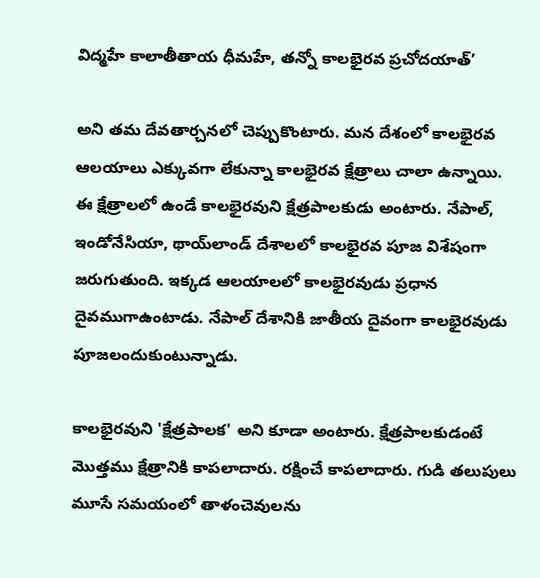విద్మహే కాలాతీతాయ ధీమహే, తన్నో కాలభైరవ ప్రచోదయాత్‌’

అని తమ దేవతార్చనలో చెప్పుకొంటారు. మన దేశంలో కాలభైరవ ఆలయాలు ఎక్కువగా లేకున్నా కాలభైరవ క్షేత్రాలు చాలా ఉన్నాయి. ఈ క్షేత్రాలలో ఉండే కాలభైరవుని క్షేత్రపాలకుడు అంటారు. నేపాల్‌, ఇండోనేసియా, థాయ్‌లాండ్‌ దేశాలలో కాలభైరవ పూజ విశేషంగా జరుగుతుంది. ఇక్కడ ఆలయాలలో కాలభైరవుడు ప్రధాన దైవముగాఉంటాడు. నేపాల్‌ దేశానికి జాతీయ దైవంగా కాలభైరవుడు పూజలందుకుంటున్నాడు.

కాలభైరవుని 'క్షేత్రపాలక' అని కూడా అంటారు. క్షేత్రపాలకుడంటే మొత్తము క్షేత్రానికి కాపలాదారు. రక్షించే కాపలాదారు. గుడి తలుపులు మూసే సమయంలో తాళంచెవులను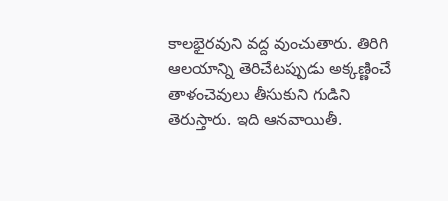కాలభైరవుని వద్ద వుంచుతారు. తిరిగి ఆలయాన్ని తెరిచేటప్పుడు అక్కణ్ణించే తాళంచెవులు తీసుకుని గుడిని తెరుస్తారు. ఇది ఆనవాయితీ.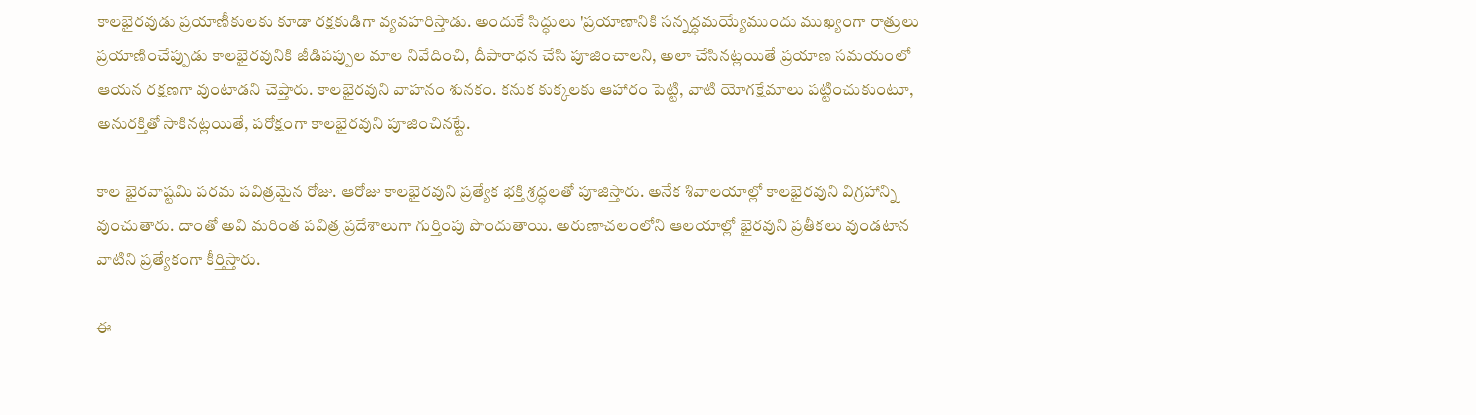కాలభైరవుడు ప్రయాణీకులకు కూడా రక్షకుడిగా వ్యవహరిస్తాడు. అందుకే సిద్ధులు 'ప్రయాణానికి సన్నద్ధమయ్యేముందు ముఖ్యంగా రాత్రులు ప్రయాణించేప్పుడు కాలభైరవునికి జీడిపప్పుల మాల నివేదించి, దీపారాధన చేసి పూజించాలని, అలా చేసినట్లయితే ప్రయాణ సమయంలో ఆయన రక్షణగా వుంటాడని చెప్తారు. కాలభైరవుని వాహనం శునకం. కనుక కుక్కలకు ఆహారం పెట్టి, వాటి యోగక్షేమాలు పట్టించుకుంటూ, అనురక్తితో సాకినట్లయితే, పరోక్షంగా కాలభైరవుని పూజించినట్టే.

కాల భైరవాష్టమి పరమ పవిత్రమైన రోజు. ఆరోజు కాలభైరవుని ప్రత్యేక భక్తి శ్రద్ధలతో పూజిస్తారు. అనేక శివాలయాల్లో కాలభైరవుని విగ్రహాన్ని వుంచుతారు. దాంతో అవి మరింత పవిత్ర ప్రదేశాలుగా గుర్తింపు పొందుతాయి. అరుణాచలంలోని ఆలయాల్లో భైరవుని ప్రతీకలు వుండటాన వాటిని ప్రత్యేకంగా కీర్తిస్తారు.

ఈ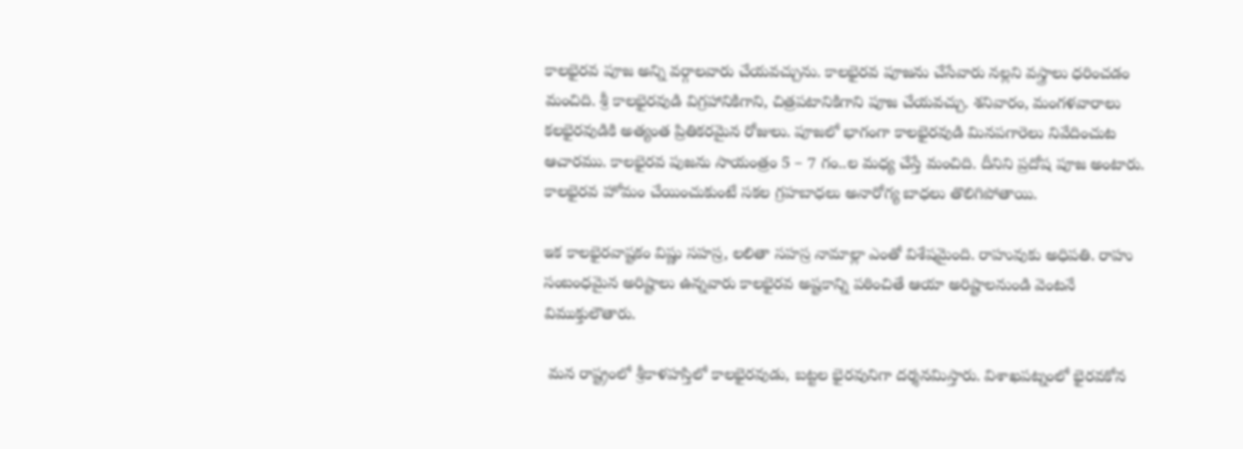కాలభైరవ పూజ అన్ని వర్గాలవారు చేయవచ్చును. కాలభైరవ పూజను చేసేవారు నల్లని వస్త్రాలు ధరించడం మంచిది. శ్రీ కాలభైరవుడి విగ్రహానికిగాని, చిత్రపటానికిగాని పూజ చేయవచ్చు. శనివారం, మంగళవారాలు కలభైరవుడికి అత్యంత ప్రితికరమైన రోజులు. పూజలో భాగంగా కాలభైరవుడి మినపగారెలు నివేదించుట ఆచారము. కాలభైరవ పుజను సాయంత్రం 5 – 7 గం..ల మధ్య చేస్తే మంచిది. దీనిని ప్రదోష పూజ అంటారు.  కాలభైరవ హోమం చేయించుకుంటే సకల గ్రహబాధలు అనారోగ్య బాధలు తొలిగిపోతాయి.

ఇక కాలభైరవాష్టకం విష్ణు సహస్ర, లలితా సహస్ర నామాల్లా ఎంతో విశేషమైంది. రాహువుకు అధిపతి. రాహు సంబంధమైన అరిష్టాలు ఉన్నవారు కాలభైరవ అష్టకాన్ని పఠించితే ఆయా అరిష్టాలనుండి వెంటనే విముక్తులౌతారు.

 మన రాష్ట్రంలో శ్రీకాళహస్తిలో కాలభైరవుడు, బట్టల భైరవునిగా దర్శనమిస్తారు. విశాఖపట్నంలో భైరవకోన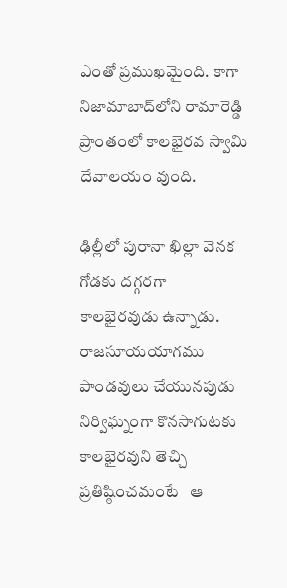ఎంతో ప్రముఖమైంది. కాగా నిజామాబాద్‌లోని రామారెడ్డి ప్రాంతంలో కాలభైరవ స్వామి దేవాలయం వుంది.

ఢిల్లీలో పురానా ఖిల్లా వెనక గోడకు దగ్గరగా కాలభైరవుడు ఉన్నాడు. రాజసూయయాగము పాండవులు చేయునపుడు నిర్విఘ్నంగా కొనసాగుటకు కాలభైరవుని తెచ్చి ప్రతిష్ఠించమంటే   ఆ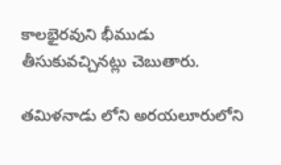కాలభైరవుని భీముడు తీసుకువచ్చినట్లు చెబుతారు.

తమిళనాడు లోని అరయలూరులోని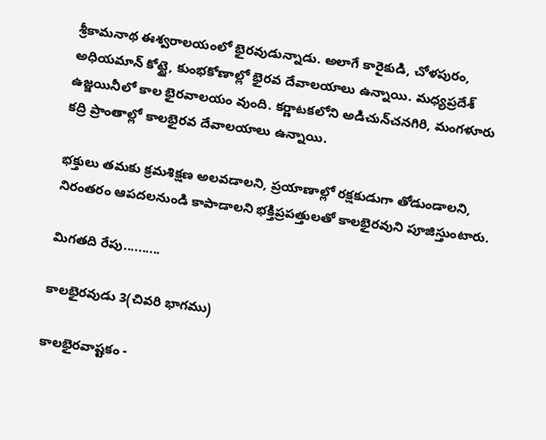శ్రీకామనాథ ఈశ్వరాలయంలో భైరవుడున్నాడు. అలాగే కారైకుడి, చోళపురం, అధియమాన్‌ కోట్టై, కుంభకోణాల్లో భైరవ దేవాలయాలు ఉన్నాయి. మధ్యప్రదేశ్‌ ఉజ్జయినీలో కాల భైరవాలయం వుంది. కర్ణాటకలోని అడిచున్‌చనగిరి, మంగళూరు కద్రి ప్రాంతాల్లో కాలభైరవ దేవాలయాలు ఉన్నాయి.

భక్తులు తమకు క్రమశిక్షణ అలవడాలని, ప్రయాణాల్లో రక్షకుడుగా తోడుండాలని, నిరంతరం ఆపదలనుండి కాపాడాలని భక్తిప్రపత్తులతో కాలభైరవుని పూజిస్తుంటారు.

మిగతది రేపు..........

కాలభైరవుడు 3(చివరి భాగము)

కాలభైరవాష్టకం -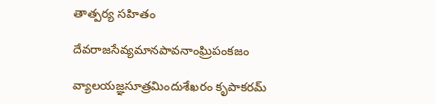తాత్పర్య సహితం

దేవరాజసేవ్యమానపావనాంఘ్రిపంకజం

వ్యాలయజ్ఞసూత్రమిందుశేఖరం కృపాకరమ్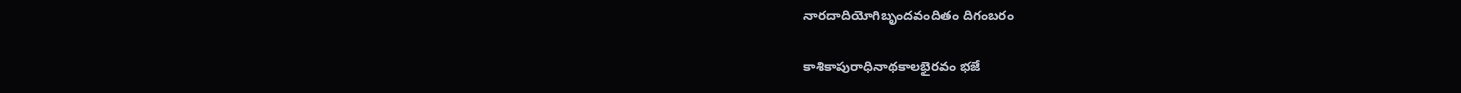నారదాదియోగిబృందవందితం దిగంబరం

కాశికాపురాధినాథకాలభైరవం భజే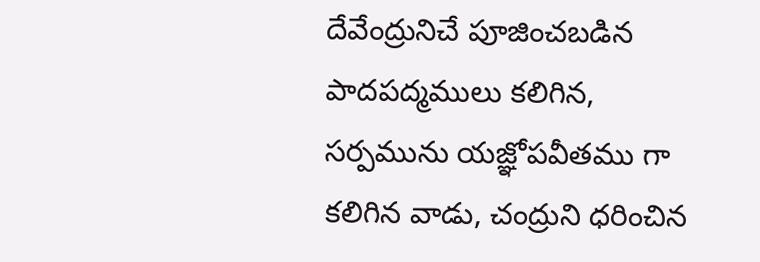దేవేంద్రునిచే పూజించబడిన పాదపద్మములు కలిగిన, సర్పమును యజ్ఞోపవీతము గా కలిగిన వాడు, చంద్రుని ధరించిన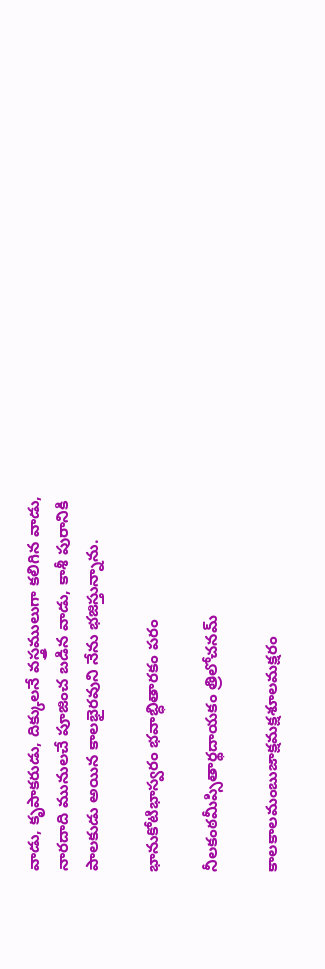వాడు, కృపాకరుడు, దిక్కులనే వస్త్రములుగా కలిగిన వాడు, నారదాది మునులచే పూజించ బడిన వాడు, కాశీ పురానికి పాలకుడు అయిన కాలభైరవుని నేను భజిస్తున్నాను.

భానుకోటిభాస్వరం భవాబ్ధితారకం పరం

నీలకంఠమీప్సితార్థదాయకం త్రిలోచనమ్

కాలకాలమంబుజాక్షమక్షశూలమక్షరం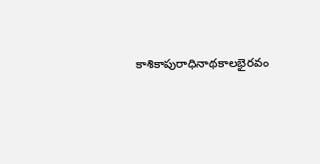కాశికాపురాధినాథకాలభైరవం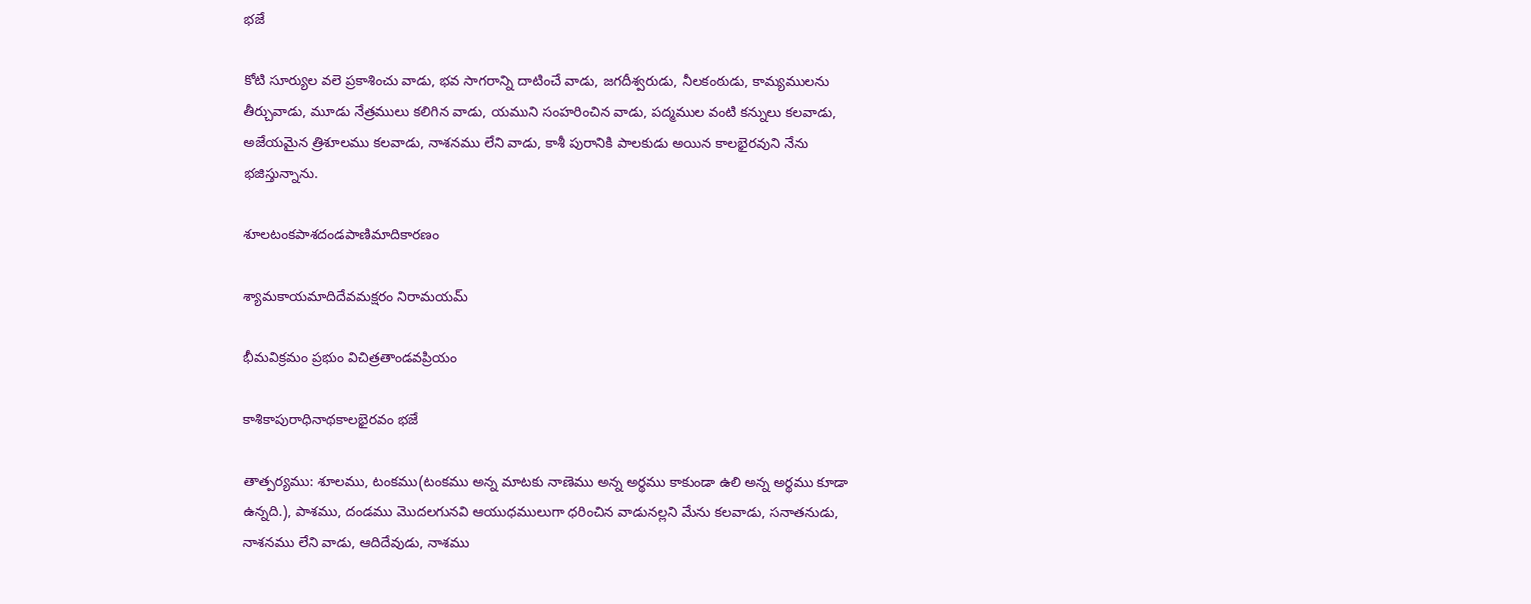భజే

కోటి సూర్యుల వలె ప్రకాశించు వాడు, భవ సాగరాన్ని దాటించే వాడు, జగదీశ్వరుడు, నీలకంఠుడు, కామ్యములను తీర్చువాడు, మూడు నేత్రములు కలిగిన వాడు, యముని సంహరించిన వాడు, పద్మముల వంటి కన్నులు కలవాడు, అజేయమైన త్రిశూలము కలవాడు, నాశనము లేని వాడు, కాశీ పురానికి పాలకుడు అయిన కాలభైరవుని నేను భజిస్తున్నాను.

శూలటంకపాశదండపాణిమాదికారణం

శ్యామకాయమాదిదేవమక్షరం నిరామయమ్

భీమవిక్రమం ప్రభుం విచిత్రతాండవప్రియం

కాశికాపురాధినాథకాలభైరవం భజే

తాత్పర్యము: శూలము, టంకము(టంకము అన్న మాటకు నాణెము అన్న అర్థము కాకుండా ఉలి అన్న అర్థము కూడా ఉన్నది.), పాశము, దండము మొదలగునవి ఆయుధములుగా ధరించిన వాడునల్లని మేను కలవాడు, సనాతనుడు, నాశనము లేని వాడు, ఆదిదేవుడు, నాశము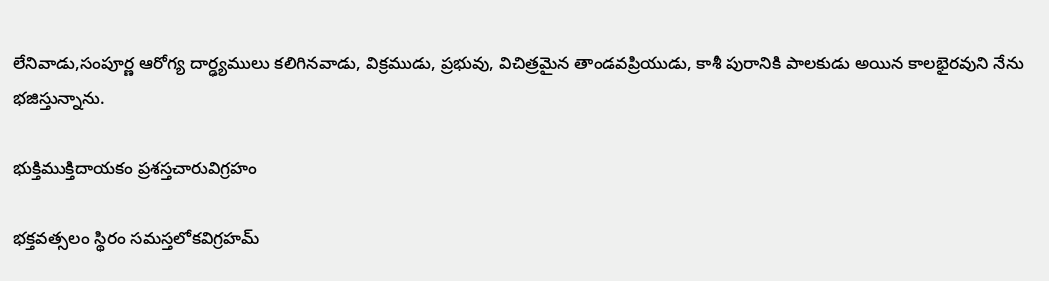లేనివాడు,సంపూర్ణ ఆరోగ్య దార్ఢ్యములు కలిగినవాడు, విక్రముడు, ప్రభువు, విచిత్రమైన తాండవప్రియుడు, కాశీ పురానికి పాలకుడు అయిన కాలభైరవుని నేను భజిస్తున్నాను.

భుక్తిముక్తిదాయకం ప్రశస్తచారువిగ్రహం

భక్తవత్సలం స్థిరం సమస్తలోకవిగ్రహమ్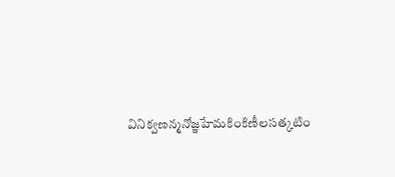వినిక్వణన్మనోజ్ఞహేమకింకిణీలసత్కటిం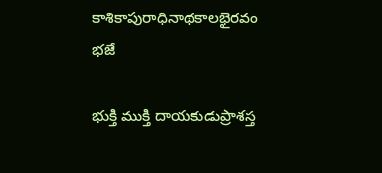కాశికాపురాధినాథకాలభైరవం భజే

భుక్తి ముక్తి దాయకుడుప్రాశస్త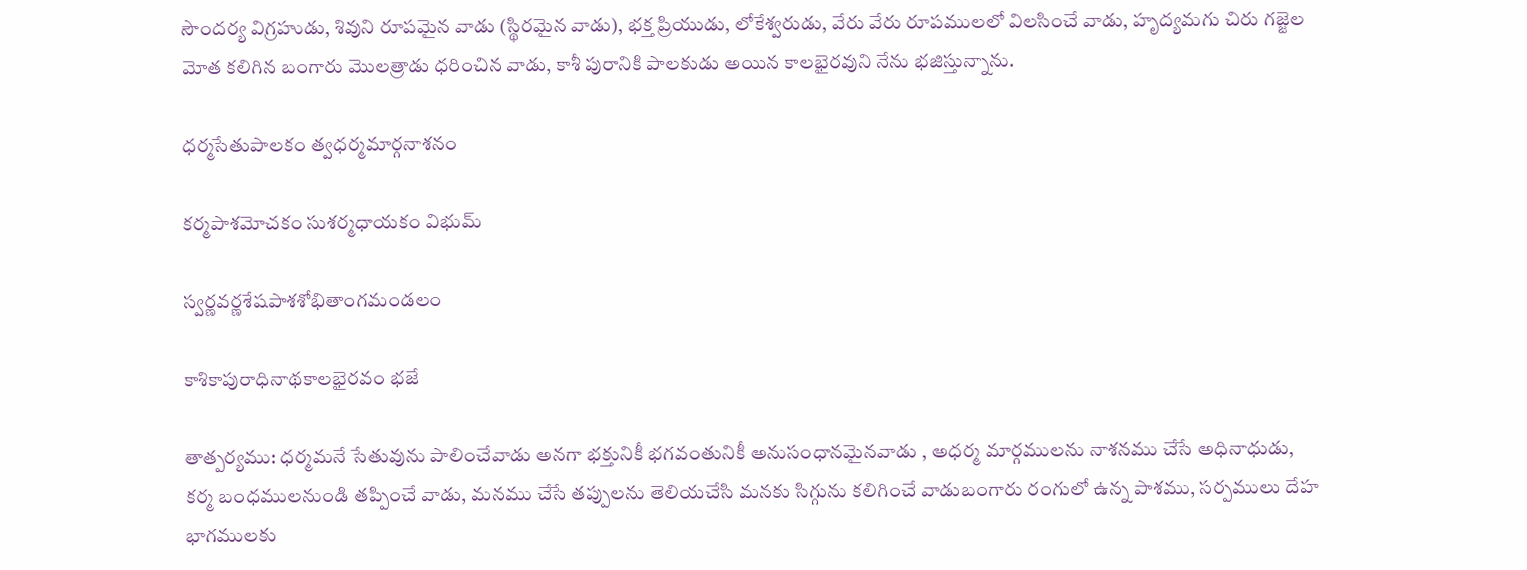సౌందర్య విగ్రహుడు, శివుని రూపమైన వాడు (స్థిరమైన వాడు), భక్త ప్రియుడు, లోకేశ్వరుడు, వేరు వేరు రూపములలో విలసించే వాడు, హృద్యమగు చిరు గజ్జెల మోత కలిగిన బంగారు మొలత్రాడు ధరించిన వాడు, కాశీ పురానికి పాలకుడు అయిన కాలభైరవుని నేను భజిస్తున్నాను.

ధర్మసేతుపాలకం త్వధర్మమార్గనాశనం

కర్మపాశమోచకం సుశర్మధాయకం విభుమ్

స్వర్ణవర్ణశేషపాశశోభితాంగమండలం

కాశికాపురాధినాథకాలభైరవం భజే

తాత్పర్యము: ధర్మమనే సేతువును పాలించేవాడు అనగా భక్తునికీ భగవంతునికీ అనుసంధానమైనవాడు , అధర్మ మార్గములను నాశనము చేసే అధినాధుడు, కర్మ బంధములనుండి తప్పించే వాడు, మనము చేసే తప్పులను తెలియచేసి మనకు సిగ్గును కలిగించే వాడుబంగారు రంగులో ఉన్న పాశము, సర్పములు దేహ భాగములకు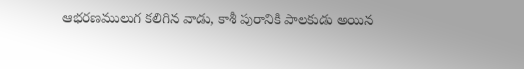ఆభరణములుగ కలిగిన వాడు, కాశీ పురానికి పాలకుడు అయిన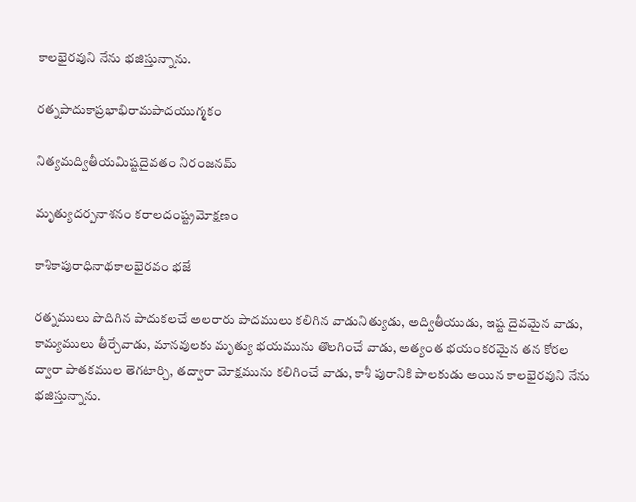కాలభైరవుని నేను భజిస్తున్నాను.

రత్నపాదుకాప్రభాభిరామపాదయుగ్మకం

నిత్యమద్వితీయమిష్టదైవతం నిరంజనమ్

మృత్యుదర్పనాశనం కరాలదంష్ట్రమోక్షణం

కాశికాపురాధినాథకాలభైరవం భజే

రత్నములు పొదిగిన పాదుకలచే అలరారు పాదములు కలిగిన వాడునిత్యుడు, అద్వితీయుడు, ఇష్ట దైవమైన వాడు, కామ్యములు తీర్చేవాడు, మానవులకు మృత్యు భయమును తొలగించే వాడు, అత్యంత భయంకరమైన తన కోరల ద్వారా పాతకముల తెగటార్చి, తద్వారా మోక్షమును కలిగించే వాడు, కాశీ పురానికి పాలకుడు అయిన కాలభైరవుని నేను భజిస్తున్నాను.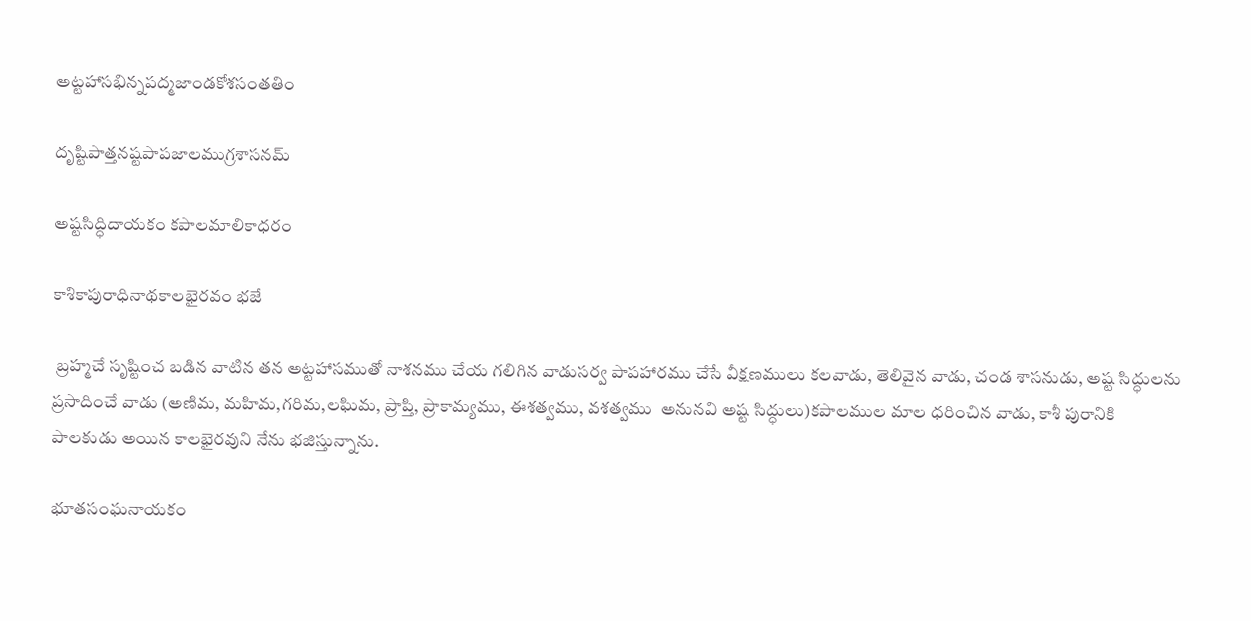అట్టహాసభిన్నపద్మజాండకోశసంతతిం

దృష్టిపాత్తనష్టపాపజాలముగ్రశాసనమ్

అష్టసిద్ధిదాయకం కపాలమాలికాధరం

కాశికాపురాధినాథకాలభైరవం భజే

 బ్రహ్మచే సృష్టించ బడిన వాటిన తన అట్టహాసముతో నాశనము చేయ గలిగిన వాడుసర్వ పాపహారము చేసే వీక్షణములు కలవాడు, తెలివైన వాడు, చండ శాసనుడు, అష్ట సిద్ధులను ప్రసాదించే వాడు (అణిమ, మహిమ,గరిమ,లఘిమ, ప్రాప్తి, ప్రాకామ్యము, ఈశత్వము, వశత్వము  అనునవి అష్ట సిద్ధులు)కపాలముల మాల ధరించిన వాడు, కాశీ పురానికి పాలకుడు అయిన కాలభైరవుని నేను భజిస్తున్నాను.

భూతసంఘనాయకం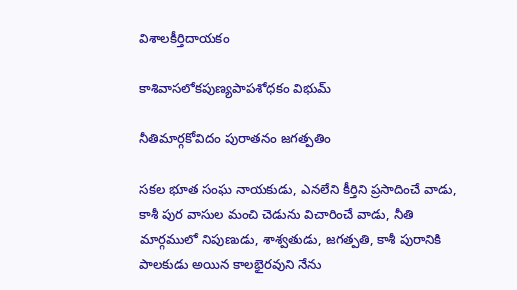విశాలకీర్తిదాయకం

కాశివాసలోకపుణ్యపాపశోధకం విభుమ్

నీతిమార్గకోవిదం పురాతనం జగత్పతిం

సకల భూత సంఘ నాయకుడు, ఎనలేని కీర్తిని ప్రసాదించే వాడు, కాశీ పుర వాసుల మంచి చెడును విచారించే వాడు, నీతి మార్గములో నిపుణుడు, శాశ్వతుడు, జగత్పతి, కాశీ పురానికి పాలకుడు అయిన కాలభైరవుని నేను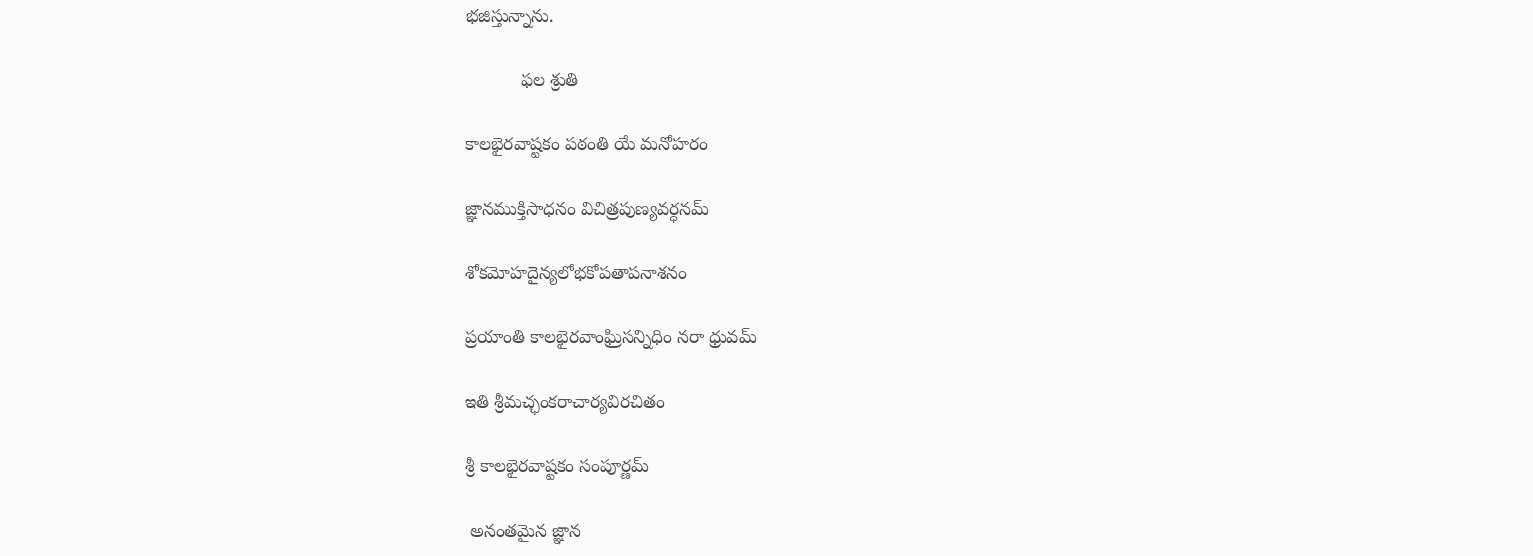భజిస్తున్నాను.

           ఫల శ్రుతి

కాలభైరవాష్టకం పఠంతి యే మనోహరం

జ్ఞానముక్తిసాధనం విచిత్రపుణ్యవర్ధనమ్

శోకమోహదైన్యలోభకోపతాపనాశనం

ప్రయాంతి కాలభైరవాంఘ్రిసన్నిధిం నరా ధ్రువమ్

ఇతి శ్రీమచ్ఛంకరాచార్యవిరచితం

శ్రీ కాలభైరవాష్టకం సంపూర్ణమ్

 అనంతమైన జ్ఞాన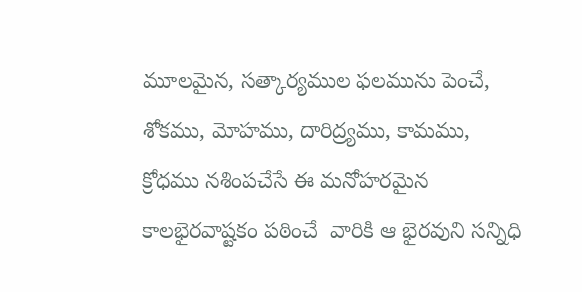మూలమైన, సత్కార్యముల ఫలమును పెంచే, శోకము, మోహము, దారిద్ర్యము, కామము, క్రోధము నశింపచేసే ఈ మనోహరమైన కాలభైరవాష్టకం పఠించే  వారికి ఆ భైరవుని సన్నిధి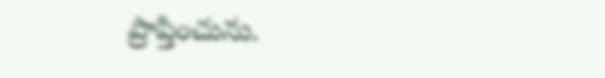ప్రాప్తించును.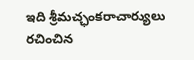ఇది శ్రీమచ్ఛంకరాచార్యులు రచించిన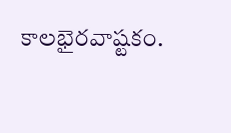కాలభైరవాష్టకం.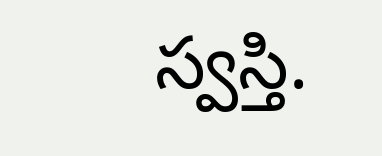స్వస్తి.